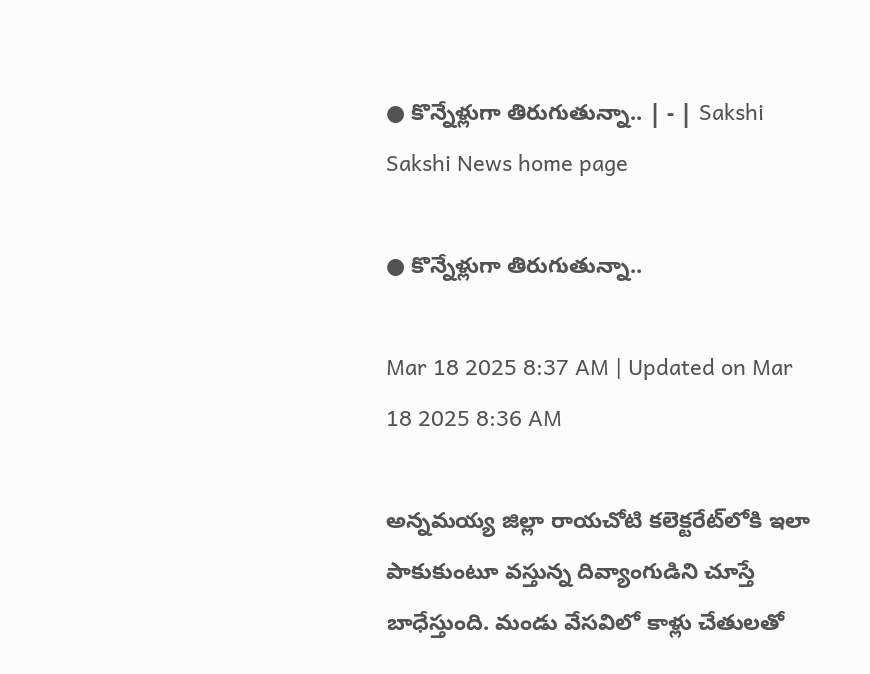● కొన్నేళ్లుగా తిరుగుతున్నా.. | - | Sakshi
Sakshi News home page

● కొన్నేళ్లుగా తిరుగుతున్నా..

Mar 18 2025 8:37 AM | Updated on Mar 18 2025 8:36 AM

అన్నమయ్య జిల్లా రాయచోటి కలెక్టరేట్‌లోకి ఇలా పాకుకుంటూ వస్తున్న దివ్యాంగుడిని చూస్తే బాధేస్తుంది. మండు వేసవిలో కాళ్లు చేతులతో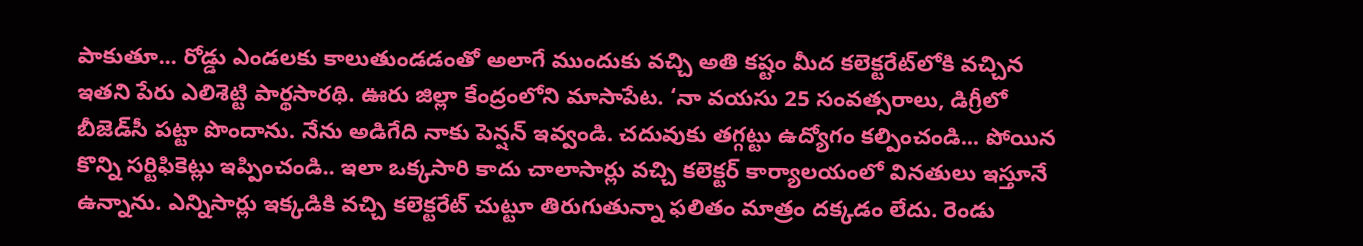పాకుతూ... రోడ్డు ఎండలకు కాలుతుండడంతో అలాగే ముందుకు వచ్చి అతి కష్టం మీద కలెక్టరేట్‌లోకి వచ్చిన ఇతని పేరు ఎలిశెట్టి పార్థసారథి. ఊరు జిల్లా కేంద్రంలోని మాసాపేట. ‘నా వయసు 25 సంవత్సరాలు, డిగ్రీలో బీజెడ్‌సీ పట్టా పొందాను. నేను అడిగేది నాకు పెన్షన్‌ ఇవ్వండి. చదువుకు తగ్గట్టు ఉద్యోగం కల్పించండి... పోయిన కొన్ని సర్టిఫికెట్లు ఇప్పించండి.. ఇలా ఒక్కసారి కాదు చాలాసార్లు వచ్చి కలెక్టర్‌ కార్యాలయంలో వినతులు ఇస్తూనే ఉన్నాను. ఎన్నిసార్లు ఇక్కడికి వచ్చి కలెక్టరేట్‌ చుట్టూ తిరుగుతున్నా ఫలితం మాత్రం దక్కడం లేదు. రెండు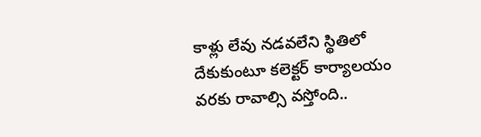కాళ్లు లేవు నడవలేని స్థితిలో దేకుకుంటూ కలెక్టర్‌ కార్యాలయం వరకు రావాల్సి వస్తోంది..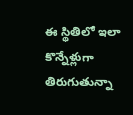ఈ స్థితిలో ఇలా కొన్నేళ్లుగా తిరుగుతున్నా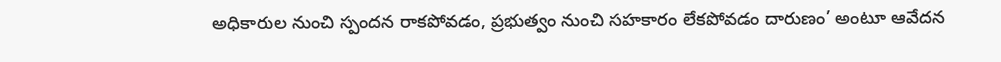అధికారుల నుంచి స్పందన రాకపోవడం, ప్రభుత్వం నుంచి సహకారం లేకపోవడం దారుణం’ అంటూ ఆవేదన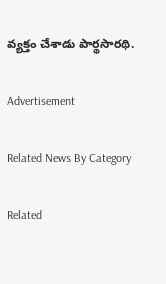వ్యక్తం చేశాడు పార్థసారథి.

Advertisement

Related News By Category

Related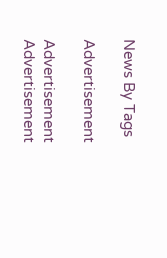News By Tags

Advertisement

Advertisement
Advertisement